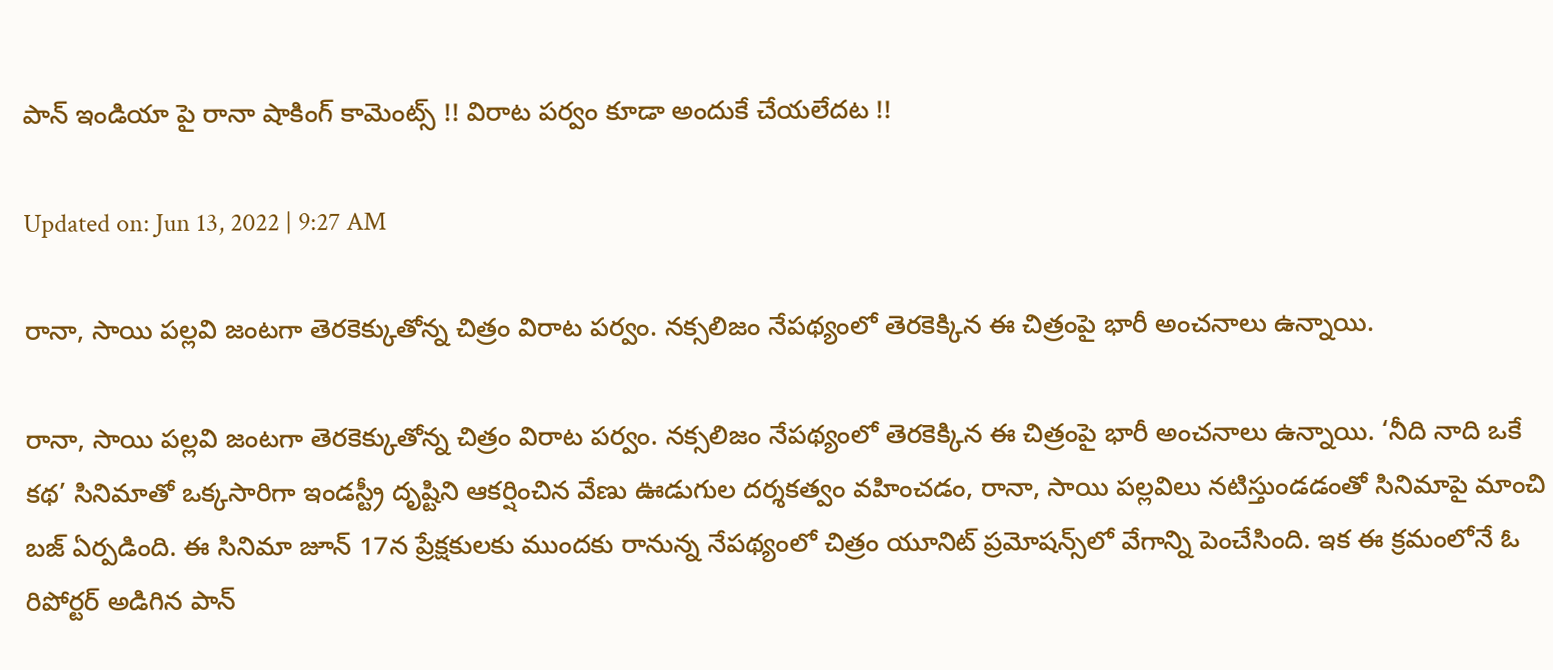పాన్ ఇండియా పై రానా షాకింగ్ కామెంట్స్ !! విరాట పర్వం కూడా అందుకే చేయలేదట !!

Updated on: Jun 13, 2022 | 9:27 AM

రానా, సాయి పల్లవి జంటగా తెరకెక్కుతోన్న చిత్రం విరాట పర్వం. నక్సలిజం నేపథ్యంలో తెరకెక్కిన ఈ చిత్రంపై భారీ అంచనాలు ఉన్నాయి.

రానా, సాయి పల్లవి జంటగా తెరకెక్కుతోన్న చిత్రం విరాట పర్వం. నక్సలిజం నేపథ్యంలో తెరకెక్కిన ఈ చిత్రంపై భారీ అంచనాలు ఉన్నాయి. ‘నీది నాది ఒకే కథ’ సినిమాతో ఒక్కసారిగా ఇండస్ట్రీ దృష్టిని ఆకర్షించిన వేణు ఊడుగుల దర్శకత్వం వహించడం, రానా, సాయి పల్లవిలు నటిస్తుండడంతో సినిమాపై మాంచి బజ్‌ ఏర్పడింది. ఈ సినిమా జూన్‌ 17న ప్రేక్షకులకు ముందకు రానున్న నేపథ్యంలో చిత్రం యూనిట్ ప్రమోషన్స్‌లో వేగాన్ని పెంచేసింది. ఇక ఈ క్రమంలోనే ఓ రిపోర్టర్ అడిగిన పాన్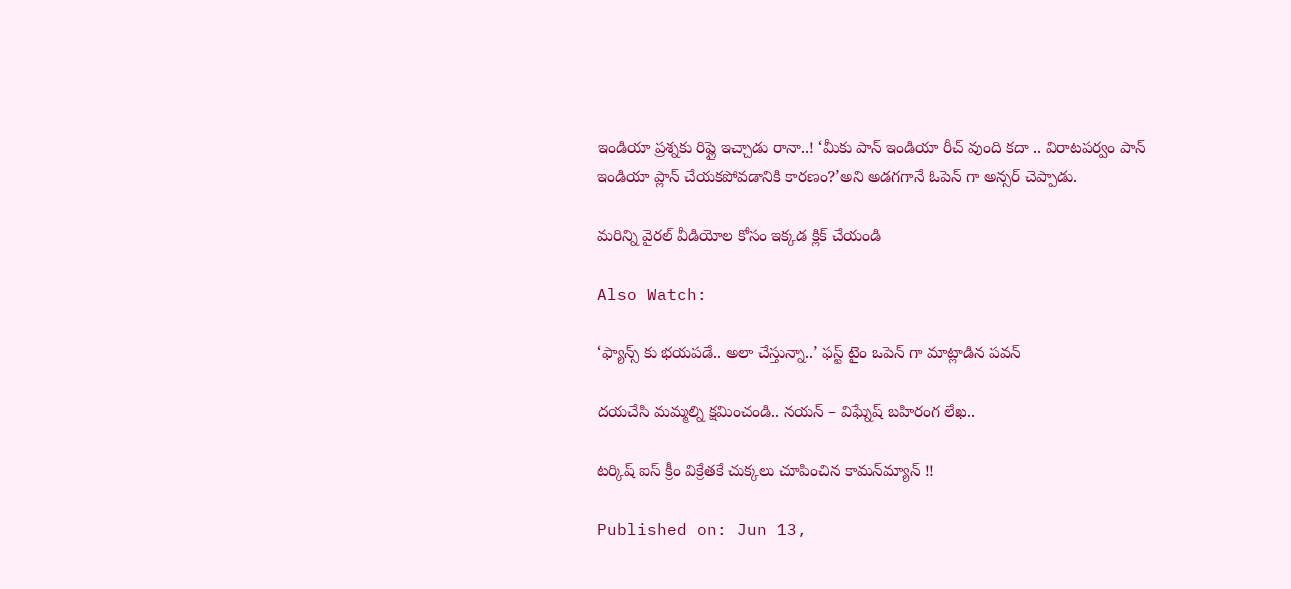ఇండియా ప్రశ్నకు రిప్లై ఇచ్చాడు రానా..! ‘మీకు పాన్ ఇండియా రీచ్ వుంది కదా .. విరాటపర్వం పాన్ ఇండియా ప్లాన్ చేయకపోవడానికి కారణం?’అని అడగగానే ఓపెన్ గా అన్సర్ చెప్పాడు.

మరిన్ని వైరల్ వీడియోల కోసం ఇక్కడ క్లిక్ చేయండి

Also Watch:

‘ఫ్యాన్స్ కు భయపడే.. అలా చేస్తున్నా..’ ఫస్ట్ టైం ఒపెన్ గా మాట్లాడిన పవన్

దయచేసి మమ్మల్ని క్షమించండి.. నయన్ – విఘ్నేష్ బహిరంగ లేఖ..

టర్కిష్ ఐస్ క్రీం విక్రేతకే చుక్కలు చూపించిన కామన్‌మ్యాన్ !!

Published on: Jun 13,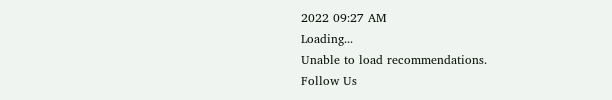2022 09:27 AM
Loading...
Unable to load recommendations.
Follow Us